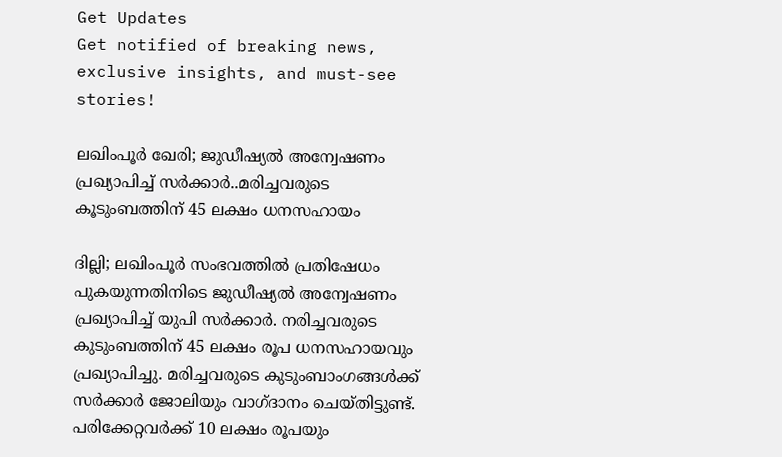Get Updates
Get notified of breaking news, exclusive insights, and must-see stories!

ലഖിംപൂർ ഖേരി; ജുഡീഷ്യൽ അന്വേഷണം പ്രഖ്യാപിച്ച് സർക്കാർ..മരിച്ചവരുടെ കൂടുംബത്തിന് 45 ലക്ഷം ധനസഹായം

ദില്ലി; ലഖിംപൂർ സംഭവത്തിൽ പ്രതിഷേധം പുകയുന്നതിനിടെ ജുഡീഷ്യൽ അന്വേഷണം പ്രഖ്യാപിച്ച് യുപി സർക്കാർ. നരിച്ചവരുടെ കുടുംബത്തിന് 45 ലക്ഷം രൂപ ധനസഹായവും പ്രഖ്യാപിച്ചു. മരിച്ചവരുടെ കുടുംബാംഗങ്ങൾക്ക് സർക്കാർ ജോലിയും വാഗ്ദാനം ചെയ്തിട്ടുണ്ട്. പരിക്കേറ്റവർക്ക് 10 ലക്ഷം രൂപയും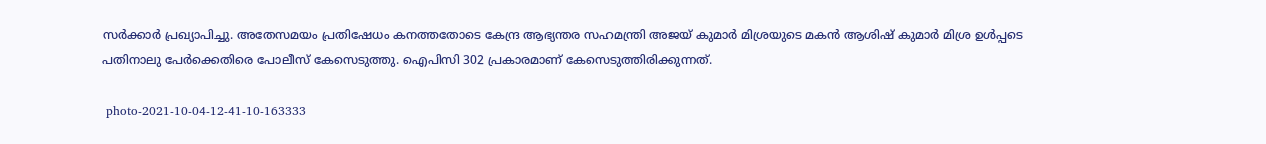സർക്കാർ പ്രഖ്യാപിച്ചു. അതേസമയം പ്രതിഷേധം കനത്തതോടെ കേന്ദ്ര ആഭ്യന്തര സഹമന്ത്രി അജയ് കുമാർ മിശ്രയുടെ മകൻ ആശിഷ് കുമാർ മിശ്ര ഉൾപ്പടെ പതിനാലു പേർക്കെതിരെ പോലീസ് കേസെടുത്തു. ഐപിസി 302 പ്രകാരമാണ് കേസെടുത്തിരിക്കുന്നത്.

 photo-2021-10-04-12-41-10-163333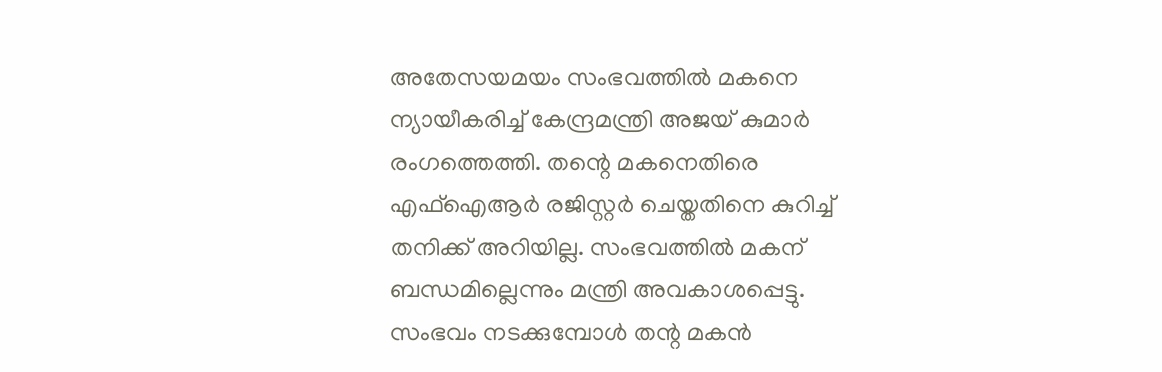അതേസയ‌മയം സംഭവത്തിൽ മകനെ ന്യായീകരിച്ച് കേന്ദ്രമന്ത്രി അജയ് കുമാർ രംഗത്തെത്തി. തന്റെ മകനെതിരെ എഫ്ഐആർ രജിസ്റ്റർ ചെയ്തതിനെ കുറിച്ച് തനിക്ക് അറിയില്ല. സംഭവത്തിൽ മകന് ബന്ധമില്ലെന്നും മന്ത്രി അവകാശപ്പെട്ടു. സംഭവം നടക്കുമ്പോൾ തന്റ മകൻ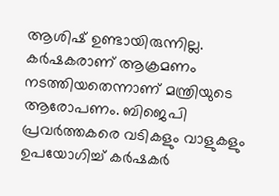ആശിഷ് ഉണ്ടായിരുന്നില്ല. കർഷകരാണ് ആക്രമണം നടത്തിയതെന്നാണ് മന്ത്രിയുടെ ആരോപണം. ബിജെപി പ്രവർത്തകരെ വടികളും വാളുകളും ഉപയോഗിച്ച് കർഷകർ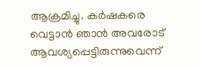ആക്രമിച്ചു. കർഷകരെ വെട്ടാൻ ഞാൻ അവരോട് ആവശ്യപ്പെട്ടിരുന്നുവെന്ന്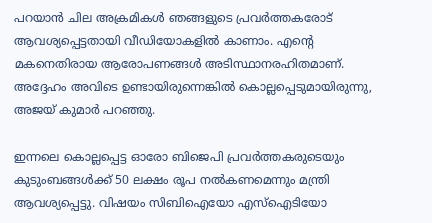പറയാൻ ചില അക്രമികൾ ഞങ്ങളുടെ പ്രവർത്തകരോട് ആവശ്യപ്പെട്ടതായി വീഡിയോകളിൽ കാണാം. എന്റെ മകനെതിരായ ആരോപണങ്ങൾ അടിസ്ഥാനരഹിതമാണ്. അദ്ദേഹം അവിടെ ഉണ്ടായിരുന്നെങ്കിൽ കൊല്ലപ്പെടുമായിരുന്നു, അജയ് കുമാർ പറഞ്ഞു.

ഇന്നലെ കൊല്ലപ്പെട്ട ഓരോ ബിജെപി പ്രവർത്തകരുടെയും കുടുംബങ്ങൾക്ക് 50 ലക്ഷം രൂപ നൽകണമെന്നും മന്ത്രി ആവശ്യപ്പെട്ടു. വിഷയം സിബിഐയോ എസ്ഐടിയോ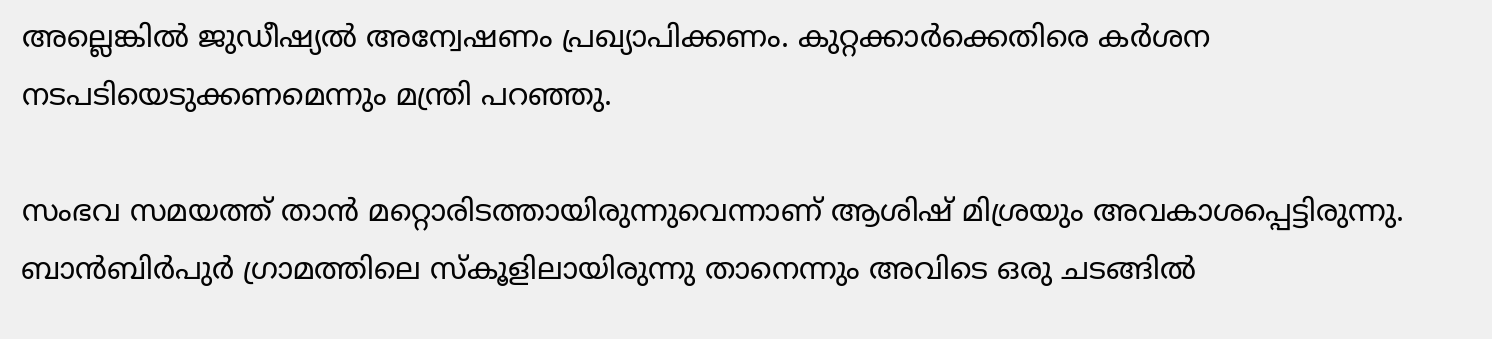അല്ലെങ്കിൽ ജുഡീഷ്യൽ അന്വേഷണം പ്രഖ്യാപിക്കണം. കുറ്റക്കാർക്കെതിരെ കർശന നടപടിയെടുക്കണമെന്നും മന്ത്രി പറഞ്ഞു.

സംഭവ സമയത്ത് താൻ മറ്റൊരിടത്തായിരുന്നുവെന്നാണ് ആശിഷ് മിശ്രയും അവകാശപ്പെട്ടിരുന്നു. ബാൻബിർപുർ ഗ്രാമത്തിലെ സ്കൂളിലായിരുന്നു താനെന്നും അവിടെ ഒരു ചടങ്ങിൽ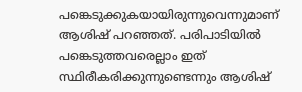പങ്കെടുക്കുകയായിരുന്നുവെന്നുമാണ് ആശിഷ് പറഞ്ഞത്. പരിപാടിയിൽ പങ്കെടുത്തവരെല്ലാം ഇത് സ്ഥിരീകരിക്കുന്നുണ്ടെന്നും ആശിഷ്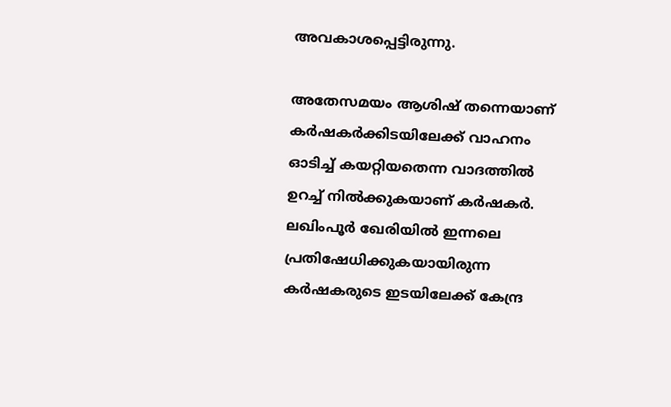അവകാശപ്പെട്ടിരുന്നു.

അതേസമയം ആശിഷ് തന്നെയാണ് കർഷകർക്കിടയിലേക്ക് വാഹനം ഓടിച്ച് കയറ്റിയതെന്ന വാദത്തിൽ ഉറച്ച് നിൽക്കുകയാണ് കർഷകർ. ലഖിംപൂര്‍ ഖേരിയില്‍ ഇന്നലെ പ്രതിഷേധിക്കുകയായിരുന്ന കര്‍ഷകരുടെ ഇടയിലേക്ക് കേന്ദ്ര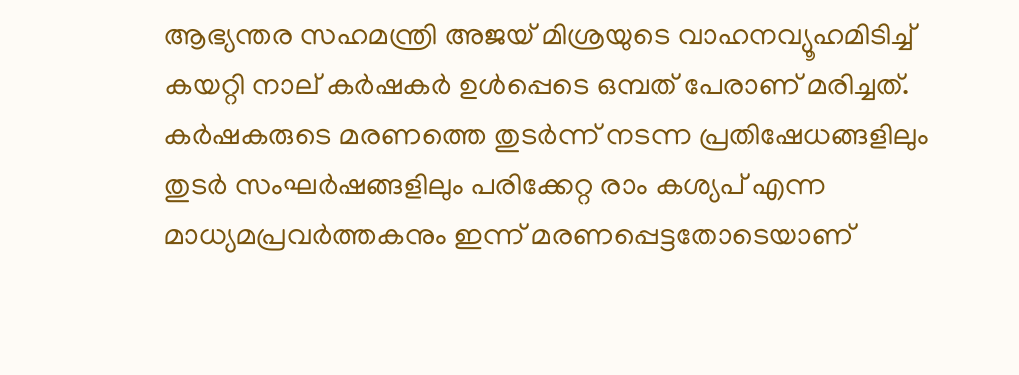ആഭ്യന്തര സഹമന്ത്രി അജയ് മിശ്രയുടെ വാഹനവ്യൂഹമിടിച്ച് കയറ്റി നാല് കര്‍ഷകര്‍ ഉള്‍പ്പെടെ ഒമ്പത് പേരാണ് മരിച്ചത്. കർഷകരുടെ മരണത്തെ തുടർന്ന് നടന്ന പ്രതിഷേധങ്ങളിലും തുടർ സംഘർഷങ്ങളിലും പരിക്കേറ്റ രാം കശ്യപ് എന്ന മാധ്യമപ്രവര്‍ത്തകനും ഇന്ന് മരണപ്പെട്ടതോടെയാണ്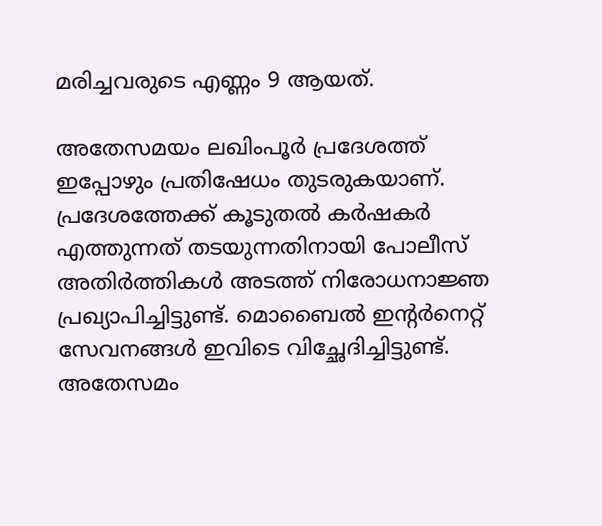മരിച്ചവരുടെ എണ്ണം 9 ആയത്.

അതേസമയം ലഖിംപൂർ പ്രദേശത്ത് ഇപ്പോഴും പ്രതിഷേധം തുടരുകയാണ്. പ്രദേശത്തേക്ക് കൂടുതൽ കർഷകർ എത്തുന്നത് തടയുന്നതിനായി പോലീസ് അതിർത്തികൾ അടത്ത് നിരോധനാജ്ഞ പ്രഖ്യാപിച്ചിട്ടുണ്ട്. മൊബൈൽ ഇന്റർനെറ്റ് സേവനങ്ങൾ ഇവിടെ വിച്ഛേദിച്ചിട്ടുണ്ട്. അതേസമം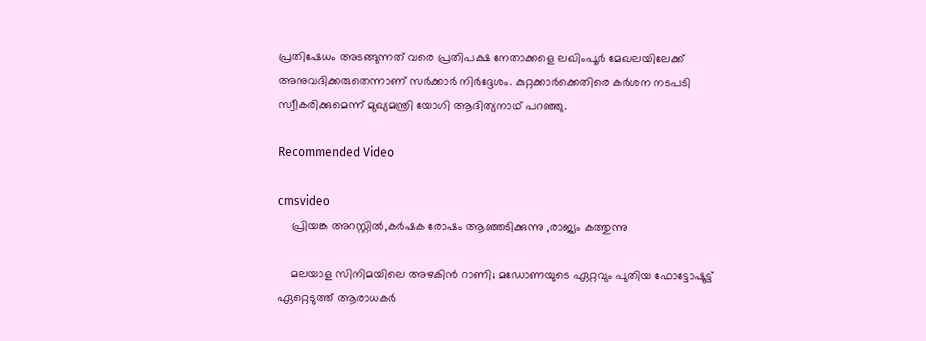പ്രതിഷേധം അടങ്ങുന്നത് വരെ പ്രതിപക്ഷ നേതാക്കളെ ലഖിംപൂർ മേഖലയിലേക്ക് അനുവദിക്കരുതെന്നാണ് സർക്കാർ നിർദ്ദേശം. കുറ്റക്കാർക്കെതിരെ കർശന നടപടി സ്വീകരിക്കുമെന്ന് മുഖ്യമന്ത്രി യോഗി ആദിത്യനാഥ് പറഞ്ഞു.

Recommended Video

cmsvideo
    പ്രിയങ്ക അറസ്റ്റിൽ,കർഷക രോഷം ആഞ്ഞടിക്കുന്നു ,രാജ്യം കത്തുന്നു

    മലയാള സിനിമയിലെ അഴകിന്‍ റാണി; മഡോണയുടെ ഏറ്റവും പുതിയ ഫോട്ടോഷൂട്ട് ഏറ്റെടുത്ത് ആരാധകര്‍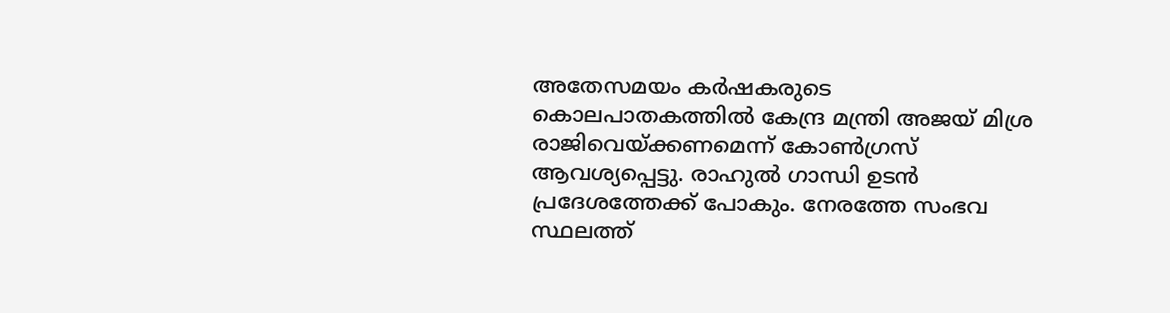അതേസമയം കർഷകരുടെ കൊലപാതകത്തിൽ കേന്ദ്ര മന്ത്രി അജയ് മിശ്ര രാജിവെയ്ക്കണമെന്ന് കോൺഗ്രസ് ആവശ്യപ്പെട്ടു. രാഹുൽ ഗാന്ധി ഉടൻ പ്രദേശത്തേക്ക് പോകും. നേരത്തേ സംഭവ സ്ഥലത്ത്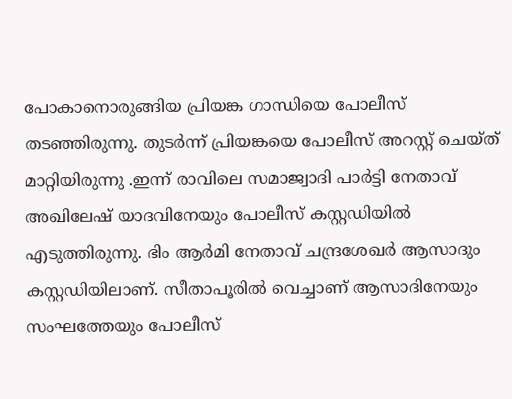പോകാനൊരുങ്ങിയ പ്രിയങ്ക ഗാന്ധിയെ പോലീസ് തടഞ്ഞിരുന്നു. തുടർന്ന് പ്രിയങ്കയെ പോലീസ് അറസ്റ്റ് ചെയ്ത് മാറ്റിയിരുന്നു .ഇന്ന് രാവിലെ സമാജ്വാദി പാർട്ടി നേതാവ് അഖിലേഷ് യാദവിനേയും പോലീസ് കസ്റ്റഡിയിൽ എടുത്തിരുന്നു. ഭിം ആർമി നേതാവ് ചന്ദ്രശേഖർ ആസാദും കസ്റ്റഡിയിലാണ്. സീതാപൂരിൽ വെച്ചാണ് ആസാദിനേയും സംഘത്തേയും പോലീസ്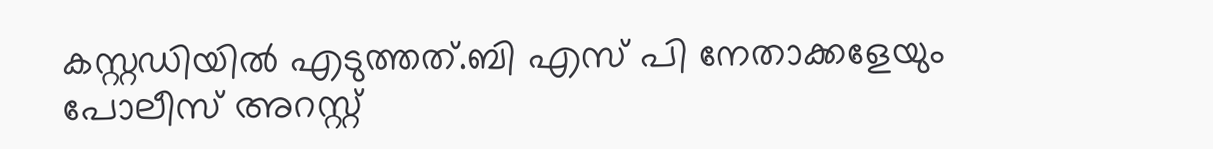കസ്റ്റഡിയിൽ എടുത്തത്.ബി എസ് പി നേതാക്കളേയും പോലീസ് അറസ്റ്റ്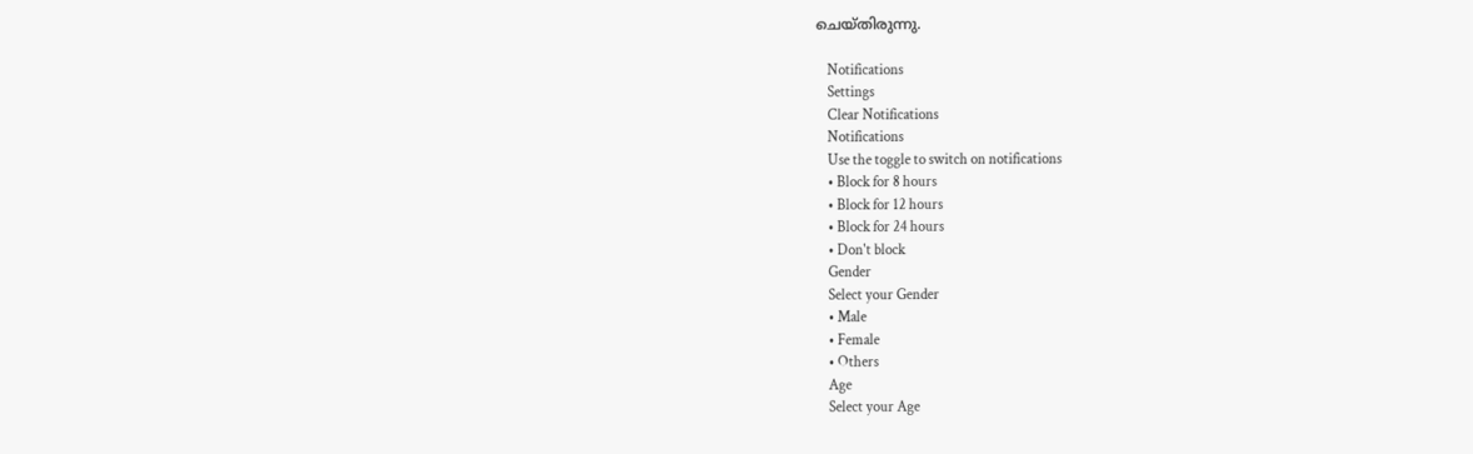ചെയ്തിരുന്നു.

    Notifications
    Settings
    Clear Notifications
    Notifications
    Use the toggle to switch on notifications
    • Block for 8 hours
    • Block for 12 hours
    • Block for 24 hours
    • Don't block
    Gender
    Select your Gender
    • Male
    • Female
    • Others
    Age
    Select your Age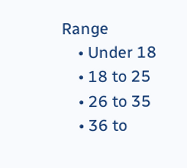Range
    • Under 18
    • 18 to 25
    • 26 to 35
    • 36 to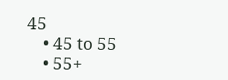45
    • 45 to 55
    • 55+